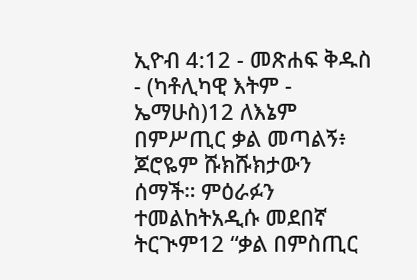ኢዮብ 4:12 - መጽሐፍ ቅዱስ - (ካቶሊካዊ እትም - ኤማሁስ)12 ለእኔም በምሥጢር ቃል መጣልኝ፥ ጆሮዬም ሹክሹክታውን ሰማች። ምዕራፉን ተመልከትአዲሱ መደበኛ ትርጒም12 “ቃል በምስጢር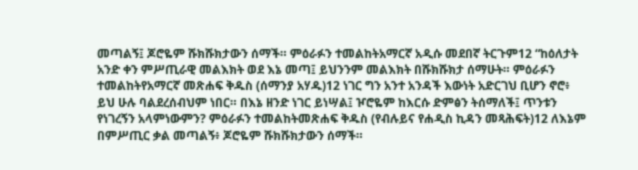መጣልኝ፤ ጆሮዬም ሹክሹክታውን ሰማች። ምዕራፉን ተመልከትአማርኛ አዲሱ መደበኛ ትርጉም12 “ከዕለታት አንድ ቀን ምሥጢራዊ መልእክት ወደ እኔ መጣ፤ ይህንንም መልእክት በሹክሹክታ ሰማሁት። ምዕራፉን ተመልከትየአማርኛ መጽሐፍ ቅዱስ (ሰማንያ አሃዱ)12 ነገር ግን አንተ አንዳች እውነት አድርገህ ቢሆን ኖሮ፥ ይህ ሁሉ ባልደረሰብህም ነበር። በእኔ ዘንድ ነገር ይነሣል፤ ዦሮዬም ከእርሱ ድምፅን ትሰማለች፤ ጥንቱን የነገረኝን አላምነውምን? ምዕራፉን ተመልከትመጽሐፍ ቅዱስ (የብሉይና የሐዲስ ኪዳን መጻሕፍት)12 ለእኔም በምሥጢር ቃል መጣልኝ፥ ጆሮዬም ሹክሹክታውን ሰማች።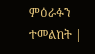ምዕራፉን ተመልከት |